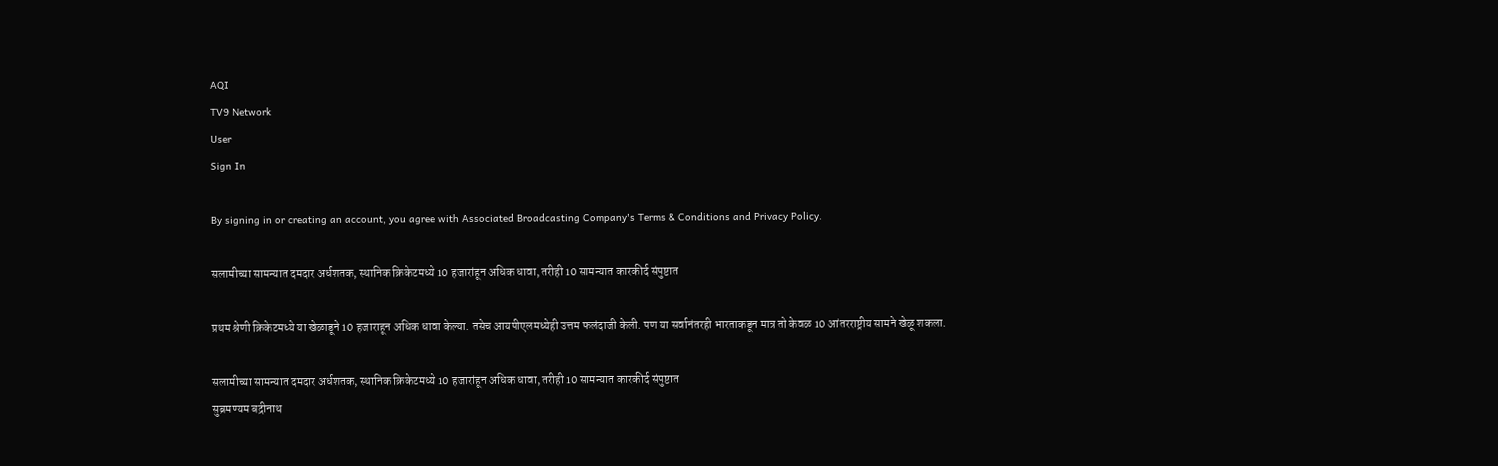AQI
TV9 Network
User
Sign In

By signing in or creating an account, you agree with Associated Broadcasting Company's Terms & Conditions and Privacy Policy.

सलामीच्या सामन्यात दमदार अर्धशतक, स्थानिक क्रिकेटमध्ये 10 हजारांहून अधिक धावा, तरीही 10 सामन्यात कारकीर्द संपुष्टात

प्रथम श्रेणी क्रिकेटमध्ये या खेळाडूने 10 हजाराहून अधिक धावा केल्या. तसेच आयपीएलमध्येही उत्तम फलंदाजी केली. पण या सर्वानंतरही भारताकडून मात्र तो केवळ 10 आंतरराष्ट्रीय सामने खेळू शकला.

सलामीच्या सामन्यात दमदार अर्धशतक, स्थानिक क्रिकेटमध्ये 10 हजारांहून अधिक धावा, तरीही 10 सामन्यात कारकीर्द संपुष्टात
सुब्रमण्यम बद्रीनाथ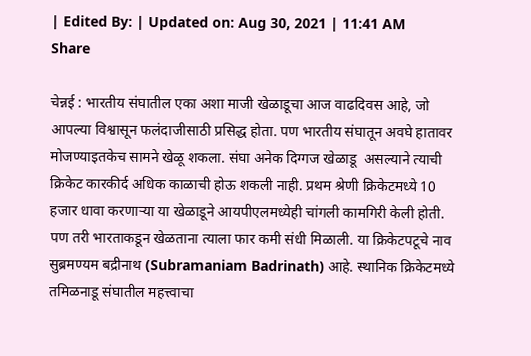| Edited By: | Updated on: Aug 30, 2021 | 11:41 AM
Share

चेन्नई : भारतीय संघातील एका अशा माजी खेळाडूचा आज वाढदिवस आहे, जो आपल्या विश्वासून फलंदाजीसाठी प्रसिद्ध होता. पण भारतीय संघातून अवघे हातावर मोजण्याइतकेच सामने खेळू शकला. संघा अनेक दिग्गज खेळाडू  असल्याने त्याची  क्रिकेट कारकीर्द अधिक काळाची होऊ शकली नाही. प्रथम श्रेणी क्रिकेटमध्ये 10 हजार धावा करणाऱ्या या खेळाडूने आयपीएलमध्येही चांगली कामगिरी केली होती. पण तरी भारताकडून खेळताना त्याला फार कमी संधी मिळाली. या क्रिकेटपटूचे नाव सुब्रमण्यम बद्रीनाथ (Subramaniam Badrinath) आहे. स्थानिक क्रिकेटमध्ये तमिळनाडू संघातील महत्त्वाचा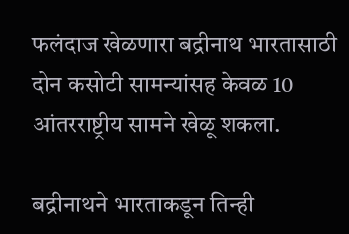फलंदाज खेळणारा बद्रीनाथ भारतासाठी दोन कसोटी सामन्यांसह केवळ 10 आंतरराष्ट्रीय सामने खेळू शकला.

बद्रीनाथने भारताकडून तिन्ही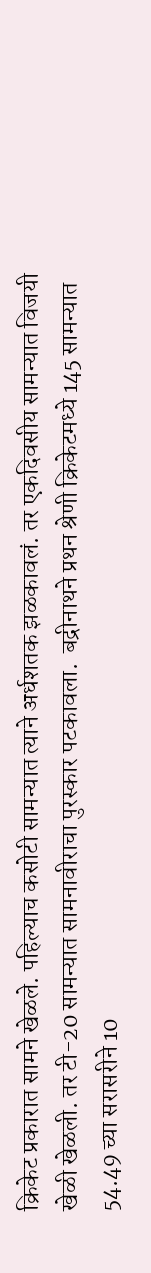क्रिकेट प्रकारात सामने खेळले. पहिल्याच कसोटी सामन्यात त्याने अर्धशतक झळकावलं. तर एकदिवसीय सामन्यात विजयी खेळी खेळली. तर टी-20 सामन्यात सामनावीराचा पुरस्कार पटकावला.  बद्रीनाथने प्रथन श्रेणी क्रिकेटमध्ये 145 सामन्यात 54.49 च्या सरासरीने 10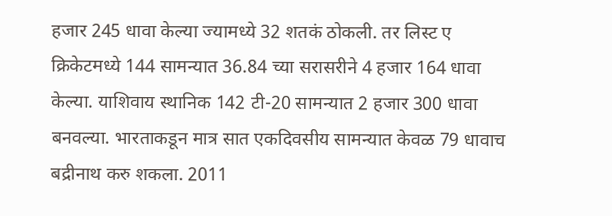हजार 245 धावा केल्या ज्यामध्ये 32 शतकं ठोकली. तर लिस्ट ए क्रिकेटमध्ये 144 सामन्यात 36.84 च्या सरासरीने 4 हजार 164 धावा केल्या. याशिवाय स्थानिक 142 टी-20 सामन्यात 2 हजार 300 धावा बनवल्या. भारताकडून मात्र सात एकदिवसीय सामन्यात केवळ 79 धावाच बद्रीनाथ करु शकला. 2011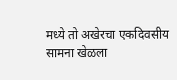मध्ये तो अखेरचा एकदिवसीय सामना खेळला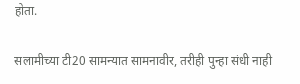होता.

सलामीच्या टी20 सामन्यात सामनावीर, तरीही पुन्हा संधी नाही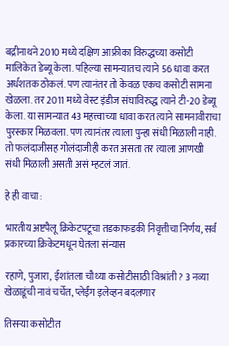बद्रीनाथने 2010 मध्ये दक्षिण आफ्रीका विरुद्धच्या कसोटी मालिकेत डेब्यू केला. पहिल्या सामन्यातच त्याने 56 धावा करत अर्धशतक ठोकलं. पण त्यानंतर तो केवळ एकच कसोटी सामना खेळला. तर 2011 मध्ये वेस्ट इंडीज संघाविरुद्ध त्याने टी-20 डेब्यू केला. या सामन्यात 43 महत्त्वाच्या धावा करत त्याने सामनावीराचा पुरस्कार मिळवला. पण त्यानंतर त्याला पुन्हा संधी मिळाली नाही. तो फलंदाजीसह गोलंदाजीही करत असता तर त्याला आणखी संधी मिळाली असती असं म्हटलं जातं.

हे ही वाचा :

भारतीय अष्टपैलू क्रिकेटपटूचा तडकाफडकी निवृत्तीचा निर्णय, सर्व प्रकारच्या क्रिकेटमधून घेतला संन्यास

रहाणे, पुजारा, ईशांतला चौथ्या कसोटीसाठी विश्रांती? 3 नव्या खेळाडूंची नावं चर्चेत, प्लेईंग इलेव्हन बदलणार

तिसऱ्या कसोटीत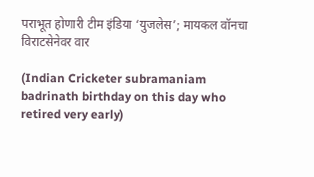पराभूत होणारी टीम इंडिया ‘युजलेस’; मायकल वॉनचा विराटसेनेवर वार

(Indian Cricketer subramaniam badrinath birthday on this day who retired very early)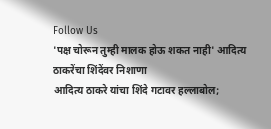Follow Us
'पक्ष चोरून तुम्ही मालक होऊ शकत नाही' आदित्य ठाकरेंचा शिंदेंवर निशाणा
आदित्य ठाकरे यांचा शिंदे गटावर हल्लाबोल;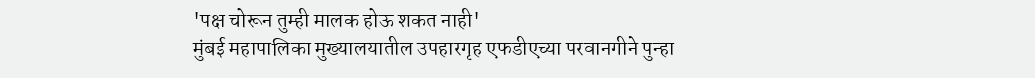'पक्ष चोरून तुम्ही मालक होऊ शकत नाही'
मुंबई महापालिका मुख्यालयातील उपहारगृह एफडीएच्या परवानगीने पुन्हा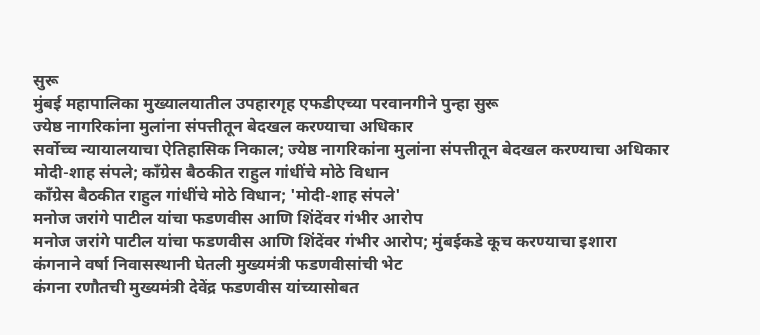सुरू
मुंबई महापालिका मुख्यालयातील उपहारगृह एफडीएच्या परवानगीने पुन्हा सुरू
ज्येष्ठ नागरिकांना मुलांना संपत्तीतून बेदखल करण्याचा अधिकार
सर्वोच्च न्यायालयाचा ऐतिहासिक निकाल; ज्येष्ठ नागरिकांना मुलांना संपत्तीतून बेदखल करण्याचा अधिकार
मोदी-शाह संपले; काँग्रेस बैठकीत राहुल गांधींचे मोठे विधान
काँग्रेस बैठकीत राहुल गांधींचे मोठे विधान; 'मोदी-शाह संपले'
मनोज जरांगे पाटील यांचा फडणवीस आणि शिंदेंवर गंभीर आरोप
मनोज जरांगे पाटील यांचा फडणवीस आणि शिंदेंवर गंभीर आरोप; मुंबईकडे कूच करण्याचा इशारा
कंगनाने वर्षा निवासस्थानी घेतली मुख्यमंत्री फडणवीसांची भेट
कंगना रणौतची मुख्यमंत्री देवेंद्र फडणवीस यांच्यासोबत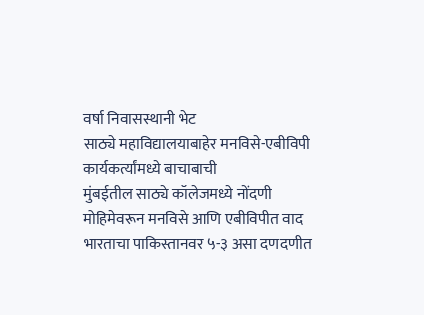वर्षा निवासस्थानी भेट
साठ्ये महाविद्यालयाबाहेर मनविसे-एबीविपी कार्यकर्त्यांमध्ये बाचाबाची
मुंबईतील साठ्ये कॉलेजमध्ये नोंदणी मोहिमेवरून मनविसे आणि एबीविपीत वाद
भारताचा पाकिस्तानवर ५-३ असा दणदणीत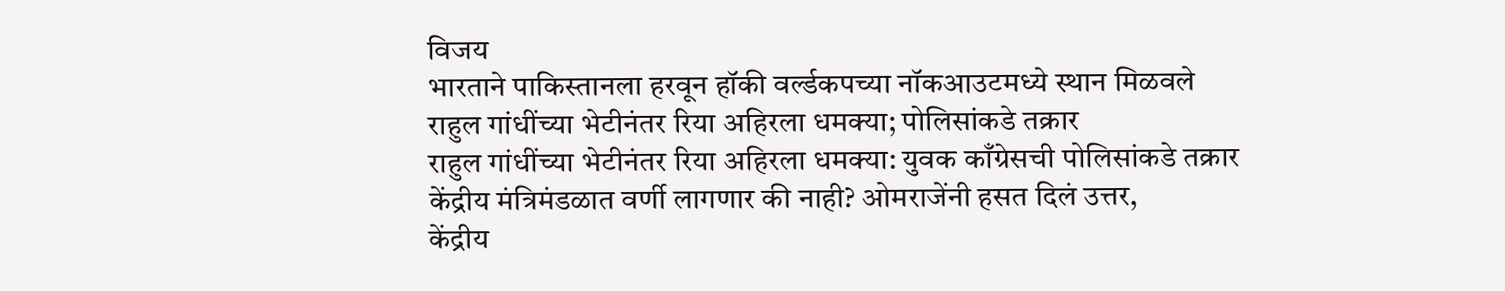विजय
भारताने पाकिस्तानला हरवून हॉकी वर्ल्डकपच्या नॉकआउटमध्ये स्थान मिळवले
राहुल गांधींच्या भेटीनंतर रिया अहिरला धमक्या; पोलिसांकडे तक्रार
राहुल गांधींच्या भेटीनंतर रिया अहिरला धमक्या: युवक काँग्रेसची पोलिसांकडे तक्रार
केंद्रीय मंत्रिमंडळात वर्णी लागणार की नाही? ओमराजेंनी हसत दिलं उत्तर,
केंद्रीय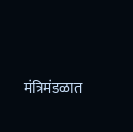मंत्रिमंडळात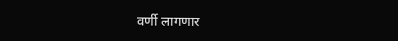वर्णी लागणार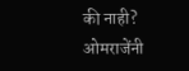की नाही? ओमराजेंनी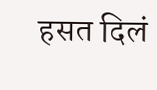हसत दिलं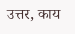उत्तर, काय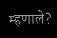म्हणाले?